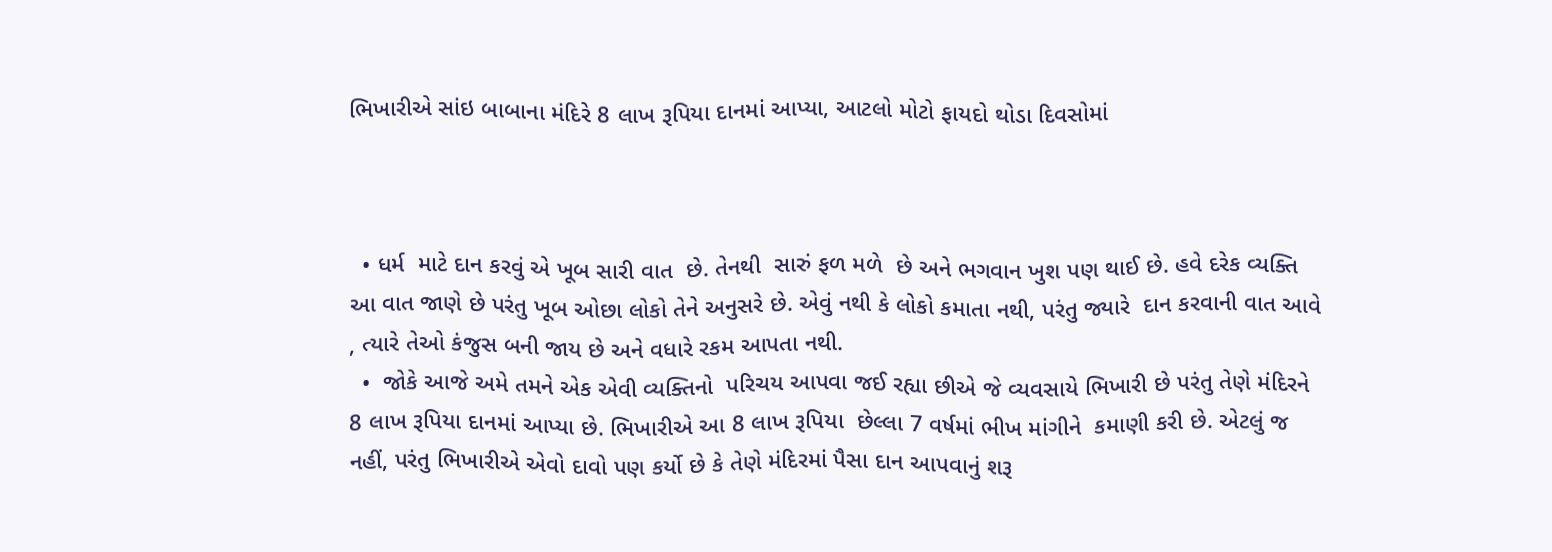ભિખારીએ સાંઇ બાબાના મંદિરે 8 લાખ રૂપિયા દાનમાં આપ્યા, આટલો મોટો ફાયદો થોડા દિવસોમાં



  • ધર્મ  માટે દાન કરવું એ ખૂબ સારી વાત  છે. તેનથી  સારું ફળ મળે  છે અને ભગવાન ખુશ પણ થાઈ છે. હવે દરેક વ્યક્તિ આ વાત જાણે છે પરંતુ ખૂબ ઓછા લોકો તેને અનુસરે છે. એવું નથી કે લોકો કમાતા નથી, પરંતુ જ્યારે  દાન કરવાની વાત આવે , ત્યારે તેઓ કંજુસ બની જાય છે અને વધારે રકમ આપતા નથી.
  •  જોકે આજે અમે તમને એક એવી વ્યક્તિનો  પરિચય આપવા જઈ રહ્યા છીએ જે વ્યવસાયે ભિખારી છે પરંતુ તેણે મંદિરને 8 લાખ રૂપિયા દાનમાં આપ્યા છે. ભિખારીએ આ 8 લાખ રૂપિયા  છેલ્લા 7 વર્ષમાં ભીખ માંગીને  કમાણી કરી છે. એટલું જ નહીં, પરંતુ ભિખારીએ એવો દાવો પણ કર્યો છે કે તેણે મંદિરમાં પૈસા દાન આપવાનું શરૂ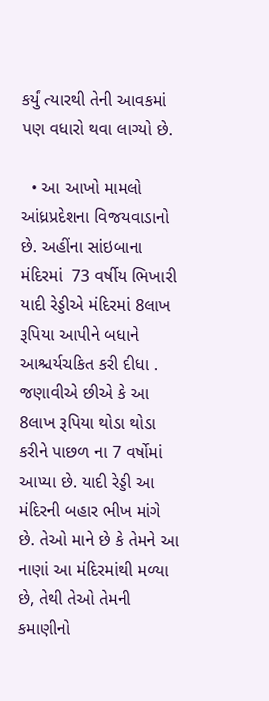કર્યું ત્યારથી તેની આવકમાં પણ વધારો થવા લાગ્યો છે.

  • આ આખો મામલો આંધ્રપ્રદેશના વિજયવાડાનો છે. અહીંના સાંઇબાના  મંદિરમાં  73 વર્ષીય ભિખારી યાદી રેડ્ડીએ મંદિરમાં 8લાખ રૂપિયા આપીને બધાને આશ્ચર્યચકિત કરી દીધા . જણાવીએ છીએ કે આ 8લાખ રૂપિયા થોડા થોડા કરીને પાછળ ના 7 વર્ષોમાં આપ્યા છે. યાદી રેડ્ડી આ મંદિરની બહાર ભીખ માંગે છે. તેઓ માને છે કે તેમને આ નાણાં આ મંદિરમાંથી મળ્યા છે, તેથી તેઓ તેમની કમાણીનો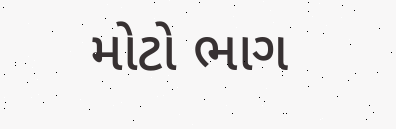મોટો ભાગ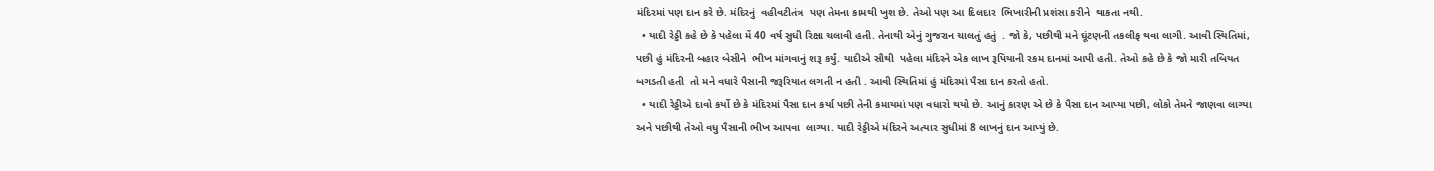મંદિરમાં પણ દાન કરે છે. મંદિરનું  વહીવટીતંત્ર  પણ તેમના કામથી ખુશ છે. તેઓ પણ આ દિલદાર  ભિખારીની પ્રશંસા કરીને  થાકતા નથી.
  • યાદી રેડ્ડી કહે છે કે પહેલા મેં 40 વર્ષ સુધી રિક્ષા ચલાવી હતી. તેનાથી એનું ગુજરાન ચાલતું હતું  . જો કે, પછીથી મને ઘૂંટણની તકલીફ થવા લાગી. આવી સ્થિતિમાં, પછી હું મંદિરની બહાર બેસીને  ભીખ માંગવાનું શરૂ કર્યું. યાદીએ સૌથી  પહેલા મંદિરને એક લાખ રૂપિયાની રકમ દાનમાં આપી હતી. તેઓ કહે છે કે જો મારી તબિયત બગડતી હતી  તો મને વધારે પૈસાની જરૂરિયાત લગતી ન હતી . આવી સ્થિતિમાં હું મંદિરમાં પૈસા દાન કરતો હતો.
  • યાદી રેડ્ડીએ દાવો કર્યો છે કે મંદિરમાં પૈસા દાન કર્યા પછી તેની કમાયમાં પણ વધારો થયો છે. આનું કારણ એ છે કે પૈસા દાન આપ્યા પછી, લોકો તેમને જાણવા લાગ્યા  અને પછીથી તેઓ વધુ પૈસાની ભીખ આપવા  લાગ્યા. યાદી રેડ્ડીએ મંદિરને અત્યાર સુધીમાં 8 લાખનું દાન આપ્યું છે.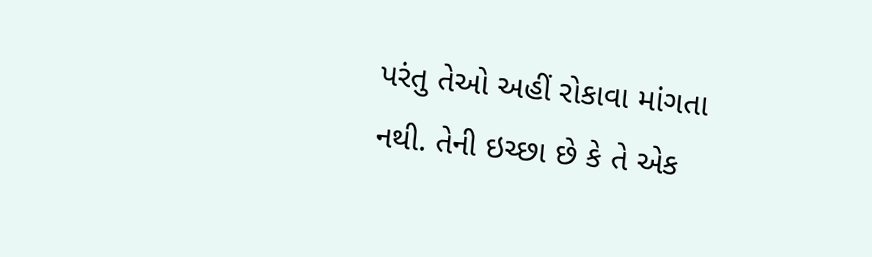પરંતુ તેઓ અહીં રોકાવા માંગતા નથી. તેની ઇચ્છા છે કે તે એક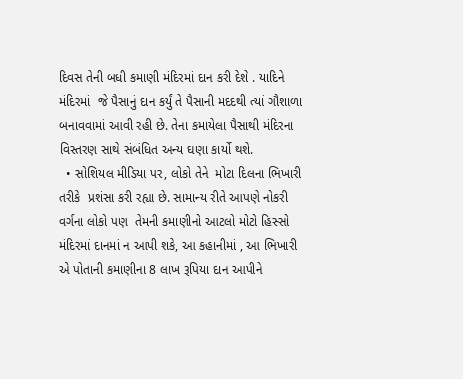દિવસ તેની બધી કમાણી મંદિરમાં દાન કરી દેશે . યાદિને મંદિરમાં  જે પૈસાનું દાન કર્યું તે પૈસાની મદદથી ત્યાં ગૌશાળા બનાવવામાં આવી રહી છે. તેના કમાયેલા પૈસાથી મંદિરના વિસ્તરણ સાથે સંબંધિત અન્ય ઘણા કાર્યો થશે.
  • સોશિયલ મીડિયા પર, લોકો તેને  મોટા દિલના ભિખારી તરીકે  પ્રશંસા કરી રહ્યા છે. સામાન્ય રીતે આપણે નોકરી વર્ગના લોકો પણ  તેમની કમાણીનો આટલો મોટો હિસ્સો મંદિરમાં દાનમાં ન આપી શકે, આ કહાનીમાં , આ ભિખારી એ પોતાની કમાણીના 8 લાખ રૂપિયા દાન આપીને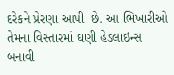દરેકને પ્રેરણા આપી  છે. આ ભિખારીઓ તેમના વિસ્તારમાં ઘણી હેડલાઇન્સ બનાવી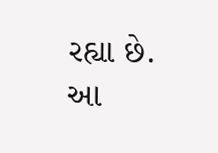રહ્યા છે. આ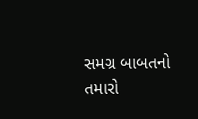સમગ્ર બાબતનો  તમારો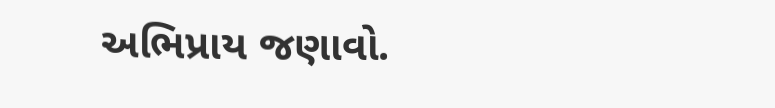અભિપ્રાય જણાવો.